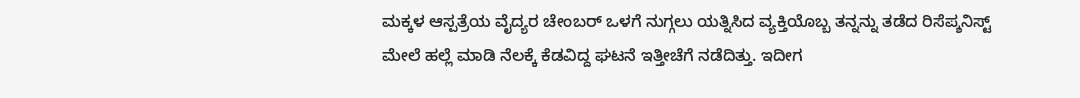ಮಕ್ಕಳ ಆಸ್ಪತ್ರೆಯ ವೈದ್ಯರ ಚೇಂಬರ್‌ ಒಳಗೆ ನುಗ್ಗಲು ಯತ್ನಿಸಿದ ವ್ಯಕ್ತಿಯೊಬ್ಬ ತನ್ನನ್ನು ತಡೆದ ರಿಸೆಪ್ಶನಿಸ್ಟ್‌ ಮೇಲೆ ಹಲ್ಲೆ ಮಾಡಿ ನೆಲಕ್ಕೆ ಕೆಡವಿದ್ದ ಘಟನೆ ಇತ್ತೀಚೆಗೆ ನಡೆದಿತ್ತು. ಇದೀಗ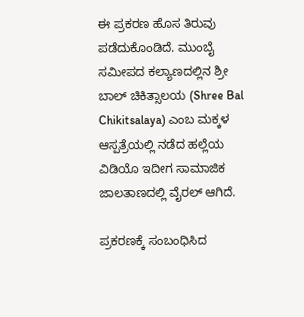ಈ ಪ್ರಕರಣ ಹೊಸ ತಿರುವು ಪಡೆದುಕೊಂಡಿದೆ. ಮುಂಬೈ ಸಮೀಪದ ಕಲ್ಯಾಣದಲ್ಲಿನ ಶ್ರೀ ಬಾಲ್‌ ಚಿಕಿತ್ಸಾಲಯ (Shree Bal Chikitsalaya) ಎಂಬ ಮಕ್ಕಳ ಆಸ್ಪತ್ರೆಯಲ್ಲಿ ನಡೆದ ಹಲ್ಲೆಯ ವಿಡಿಯೊ ಇದೀಗ ಸಾಮಾಜಿಕ ಜಾಲತಾಣದಲ್ಲಿ ವೈರಲ್ ಆಗಿದೆ.

ಪ್ರಕರಣಕ್ಕೆ ಸಂಬಂಧಿಸಿದ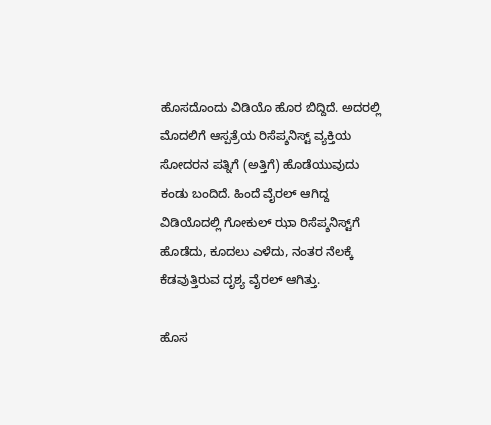ಹೊಸದೊಂದು ವಿಡಿಯೊ ಹೊರ ಬಿದ್ದಿದೆ. ಅದರಲ್ಲಿ ಮೊದಲಿಗೆ ಆಸ್ಪತ್ರೆಯ ರಿಸೆಪ್ಶನಿಸ್ಟ್‌ ವ್ಯಕ್ತಿಯ ಸೋದರನ ಪತ್ನಿಗೆ (ಅತ್ತಿಗೆ) ಹೊಡೆಯುವುದು ಕಂಡು ಬಂದಿದೆ. ಹಿಂದೆ ವೈರಲ್‌ ಆಗಿದ್ದ ವಿಡಿಯೊದಲ್ಲಿ ಗೋಕುಲ್‌ ಝಾ ರಿಸೆಪ್ಶನಿಸ್ಟ್‌ಗೆ ಹೊಡೆದು, ಕೂದಲು ಎಳೆದು, ನಂತರ ನೆಲಕ್ಕೆ ಕೆಡವುತ್ತಿರುವ ದೃಶ್ಯ ವೈರಲ್ ಆಗಿತ್ತು.

ಹೊಸ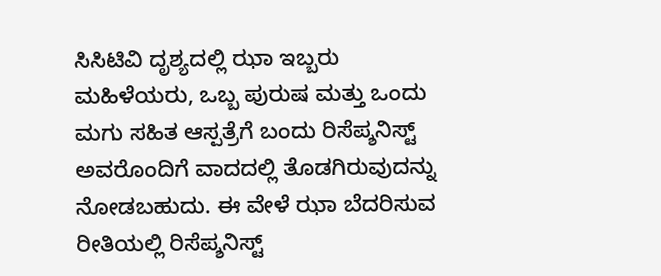ಸಿಸಿಟಿವಿ ದೃಶ್ಯದಲ್ಲಿ ಝಾ ಇಬ್ಬರು ಮಹಿಳೆಯರು, ಒಬ್ಬ ಪುರುಷ ಮತ್ತು ಒಂದು ಮಗು ಸಹಿತ ಆಸ್ಪತ್ರೆಗೆ ಬಂದು ರಿಸೆಪ್ಶನಿಸ್ಟ್‌ ಅವರೊಂದಿಗೆ ವಾದದಲ್ಲಿ ತೊಡಗಿರುವುದನ್ನು ನೋಡಬಹುದು. ಈ ವೇಳೆ ಝಾ ಬೆದರಿಸುವ ರೀತಿಯಲ್ಲಿ ರಿಸೆಪ್ಶನಿಸ್ಟ್‌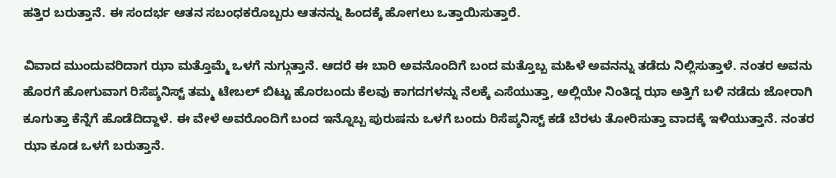ಹತ್ತಿರ ಬರುತ್ತಾನೆ. ಈ ಸಂದರ್ಭ ಆತನ ಸಬಂಧಕರೊಬ್ಬರು ಆತನನ್ನು ಹಿಂದಕ್ಕೆ ಹೋಗಲು ಒತ್ತಾಯಿಸುತ್ತಾರೆ.

ವಿವಾದ ಮುಂದುವರಿದಾಗ ಝಾ ಮತ್ತೊಮ್ಮೆ ಒಳಗೆ ನುಗ್ಗುತ್ತಾನೆ. ಆದರೆ ಈ ಬಾರಿ ಅವನೊಂದಿಗೆ ಬಂದ ಮತ್ತೊಬ್ಬ ಮಹಿಳೆ ಅವನನ್ನು ತಡೆದು ನಿಲ್ಲಿಸುತ್ತಾಳೆ. ನಂತರ ಅವನು ಹೊರಗೆ ಹೋಗುವಾಗ ರಿಸೆಪ್ಶನಿಸ್ಟ್‌ ತಮ್ಮ ಟೇಬಲ್‌ ಬಿಟ್ಟು ಹೊರಬಂದು ಕೆಲವು ಕಾಗದಗಳನ್ನು ನೆಲಕ್ಕೆ ಎಸೆಯುತ್ತಾ, ಅಲ್ಲಿಯೇ ನಿಂತಿದ್ದ ಝಾ ಅತ್ತಿಗೆ ಬಳಿ ನಡೆದು ಜೋರಾಗಿ ಕೂಗುತ್ತಾ ಕೆನ್ನೆಗೆ ಹೊಡೆದಿದ್ದಾಳೆ. ಈ ವೇಳೆ ಅವರೊಂದಿಗೆ ಬಂದ ಇನ್ನೊಬ್ಬ ಪುರುಷನು ಒಳಗೆ ಬಂದು ರಿಸೆಪ್ಶನಿಸ್ಟ್‌ ಕಡೆ ಬೆರಳು ತೋರಿಸುತ್ತಾ ವಾದಕ್ಕೆ ಇಳಿಯುತ್ತಾನೆ. ನಂತರ ಝಾ ಕೂಡ ಒಳಗೆ ಬರುತ್ತಾನೆ.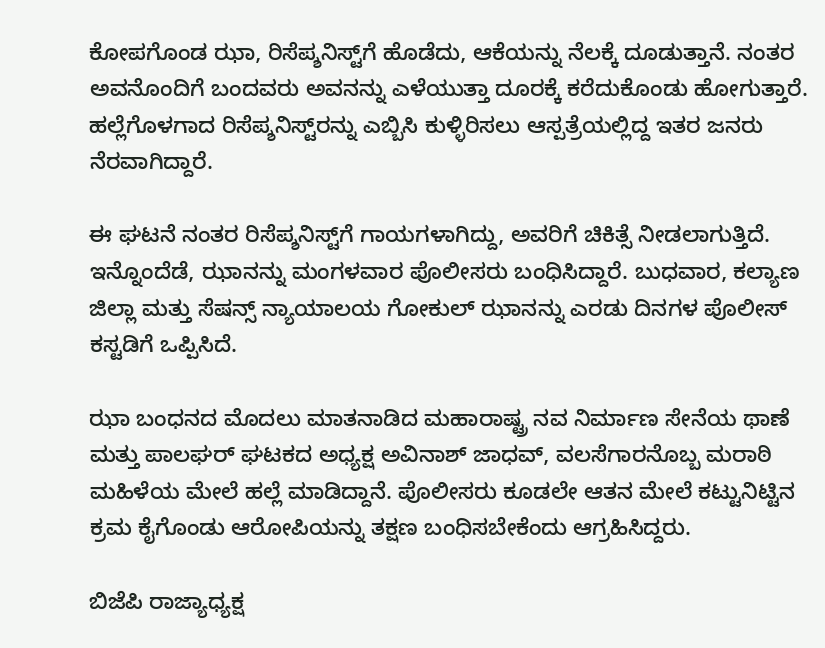ಕೋಪಗೊಂಡ ಝಾ, ರಿಸೆಪ್ಶನಿಸ್ಟ್‌ಗೆ ಹೊಡೆದು, ಆಕೆಯನ್ನು ನೆಲಕ್ಕೆ ದೂಡುತ್ತಾನೆ. ನಂತರ ಅವನೊಂದಿಗೆ ಬಂದವರು ಅವನನ್ನು ಎಳೆಯುತ್ತಾ ದೂರಕ್ಕೆ ಕರೆದುಕೊಂಡು ಹೋಗುತ್ತಾರೆ. ಹಲ್ಲೆಗೊಳಗಾದ ರಿಸೆಪ್ಶನಿಸ್ಟ್‌ರನ್ನು ಎಬ್ಬಿಸಿ ಕುಳ್ಳಿರಿಸಲು ಆಸ್ಪತ್ರೆಯಲ್ಲಿದ್ದ ಇತರ ಜನರು ನೆರವಾಗಿದ್ದಾರೆ.

ಈ ಘಟನೆ ನಂತರ ರಿಸೆಪ್ಶನಿಸ್ಟ್‌ಗೆ ಗಾಯಗಳಾಗಿದ್ದು, ಅವರಿಗೆ ಚಿಕಿತ್ಸೆ ನೀಡಲಾಗುತ್ತಿದೆ. ಇನ್ನೊಂದೆಡೆ, ಝಾನನ್ನು ಮಂಗಳವಾರ ಪೊಲೀಸರು ಬಂಧಿಸಿದ್ದಾರೆ. ಬುಧವಾರ, ಕಲ್ಯಾಣ ಜಿಲ್ಲಾ ಮತ್ತು ಸೆಷನ್ಸ್‌ ನ್ಯಾಯಾಲಯ ಗೋಕುಲ್ ಝಾನನ್ನು ಎರಡು ದಿನಗಳ ಪೊಲೀಸ್‌ ಕಸ್ಟಡಿಗೆ ಒಪ್ಪಿಸಿದೆ.

ಝಾ ಬಂಧನದ ಮೊದಲು ಮಾತನಾಡಿದ ಮಹಾರಾಷ್ಟ್ರ ನವ ನಿರ್ಮಾಣ ಸೇನೆಯ ಥಾಣೆ ಮತ್ತು ಪಾಲಘರ್‌ ಘಟಕದ ಅಧ್ಯಕ್ಷ ಅವಿನಾಶ್‌ ಜಾಧವ್, ವಲಸೆಗಾರನೊಬ್ಬ ಮರಾಠಿ ಮಹಿಳೆಯ ಮೇಲೆ ಹಲ್ಲೆ ಮಾಡಿದ್ದಾನೆ. ಪೊಲೀಸರು ಕೂಡಲೇ ಆತನ ಮೇಲೆ ಕಟ್ಟುನಿಟ್ಟಿನ ಕ್ರಮ ಕೈಗೊಂಡು ಆರೋಪಿಯನ್ನು ತಕ್ಷಣ ಬಂಧಿಸಬೇಕೆಂದು ಆಗ್ರಹಿಸಿದ್ದರು.

ಬಿಜೆಪಿ ರಾಜ್ಯಾಧ್ಯಕ್ಷ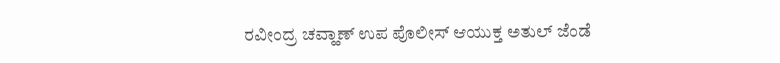ರವೀಂದ್ರ ಚವ್ಹಾಣ್ ಉಪ ಪೊಲೀಸ್‌ ಆಯುಕ್ತ ಅತುಲ್‌ ಜೆಂಡೆ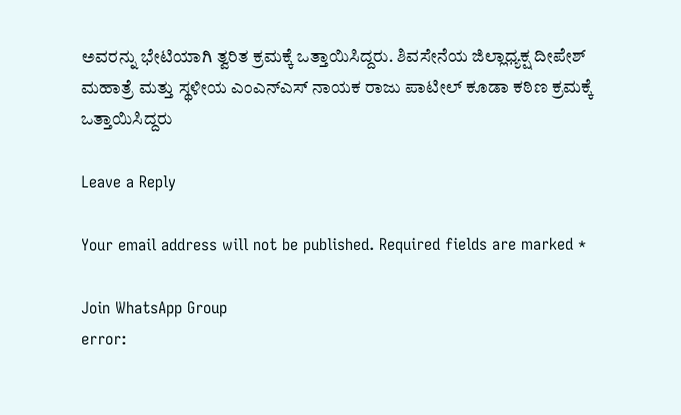ಅವರನ್ನು ಭೇಟಿಯಾಗಿ ತ್ವರಿತ ಕ್ರಮಕ್ಕೆ ಒತ್ತಾಯಿಸಿದ್ದರು. ಶಿವಸೇನೆಯ ಜಿಲ್ಲಾಧ್ಯಕ್ಷ ದೀಪೇಶ್‌ ಮಹಾತ್ರೆ ಮತ್ತು ಸ್ಥಳೀಯ ಎಂಎನ್‌ಎಸ್ ನಾಯಕ ರಾಜು ಪಾಟೀಲ್ ಕೂಡಾ ಕಠಿಣ ಕ್ರಮಕ್ಕೆ ಒತ್ತಾಯಿಸಿದ್ದರು

Leave a Reply

Your email address will not be published. Required fields are marked *

Join WhatsApp Group
error: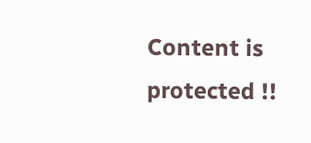Content is protected !!